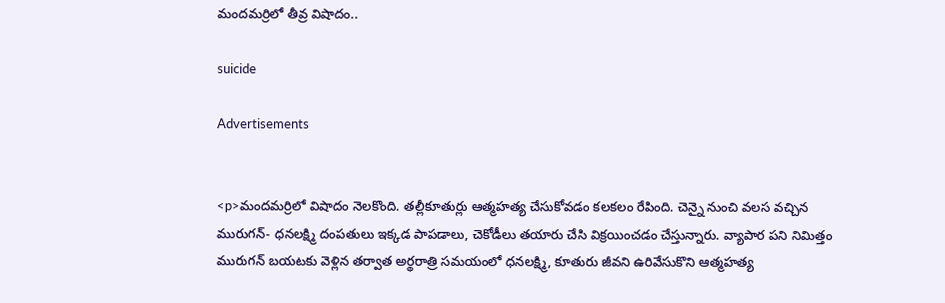మందమర్రిలో తీవ్ర విషాదం..

suicide

Advertisements


<p>మందమర్రిలో విషాదం నెలకొంది. తల్లీకూతుర్లు ఆత్మహత్య చేసుకోవడం కలకలం రేపింది. చెన్నై నుంచి వలస వచ్చిన మురుగన్- ధనలక్ష్మి దంపతులు ఇక్కడ పాపడాలు, చెకోడీలు తయారు చేసి విక్రయించడం చేస్తున్నారు. వ్యాపార పని నిమిత్తం మురుగన్ బయటకు వెళ్లిన తర్వాత అర్థరాత్రి సమయంలో ధనలక్ష్మి, కూతురు జీవని ఉరివేసుకొని ఆత్మహత్య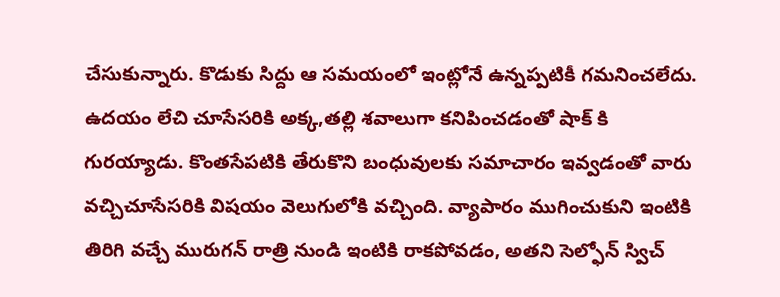చేసుకున్నారు. కొడుకు సిద్దు ఆ సమయంలో ఇంట్లోనే ఉన్నప్పటికీ గమనించలేదు. ఉదయం లేచి చూసేసరికి అక్క,తల్లి శవాలుగా కనిపించడంతో షాక్ కి గురయ్యాడు. కొంతసేపటికి తేరుకొని బంధువులకు సమాచారం ఇవ్వడంతో వారు వచ్చిచూసేసరికి విషయం వెలుగులోకి వచ్చింది. వ్యాపారం ముగించుకుని ఇంటికి తిరిగి వచ్చే మురుగన్ రాత్రి నుండి ఇంటికి రాకపోవడం, అతని సెల్ఫోన్ స్విచ్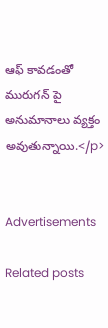ఆఫ్ కావడంతో మురుగన్ పై అనుమానాలు వ్యక్తం అవుతున్నాయి.</p>


Advertisements

Related posts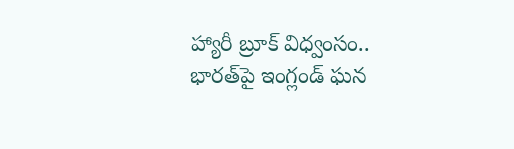హ్యారీ బ్రూక్ విధ్వంసం.. భారత్‌పై ఇంగ్లండ్ ఘన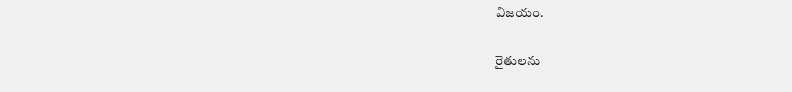విజయం.

రైతులను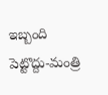ఇబ్బంది పెట్టొద్దు-మంత్రి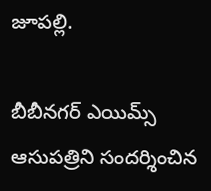జూపల్లి.

బీబీనగర్ ఎయిమ్స్ ఆసుపత్రిని సందర్శించిన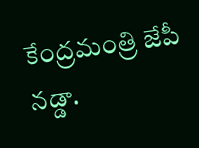కేంద్రమంత్రి జేపీ నడ్డా.